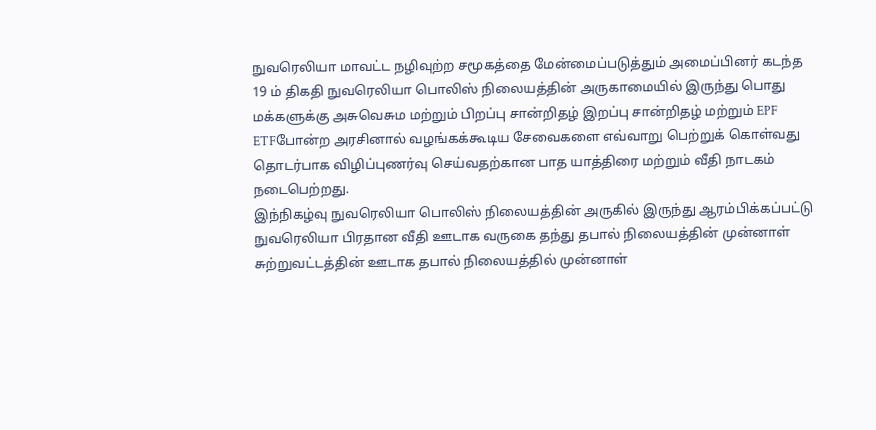நுவரெலியா மாவட்ட நழிவுற்ற சமூகத்தை மேன்மைப்படுத்தும் அமைப்பினர் கடந்த 19 ம் திகதி நுவரெலியா பொலிஸ் நிலையத்தின் அருகாமையில் இருந்து பொது மக்களுக்கு அசுவெசும மற்றும் பிறப்பு சான்றிதழ் இறப்பு சான்றிதழ் மற்றும் EPF ETFபோன்ற அரசினால் வழங்கக்கூடிய சேவைகளை எவ்வாறு பெற்றுக் கொள்வது தொடர்பாக விழிப்புணர்வு செய்வதற்கான பாத யாத்திரை மற்றும் வீதி நாடகம் நடைபெற்றது.
இந்நிகழ்வு நுவரெலியா பொலிஸ் நிலையத்தின் அருகில் இருந்து ஆரம்பிக்கப்பட்டு நுவரெலியா பிரதான வீதி ஊடாக வருகை தந்து தபால் நிலையத்தின் முன்னாள் சுற்றுவட்டத்தின் ஊடாக தபால் நிலையத்தில் முன்னாள்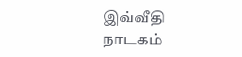இவ்வீதி நாடகம்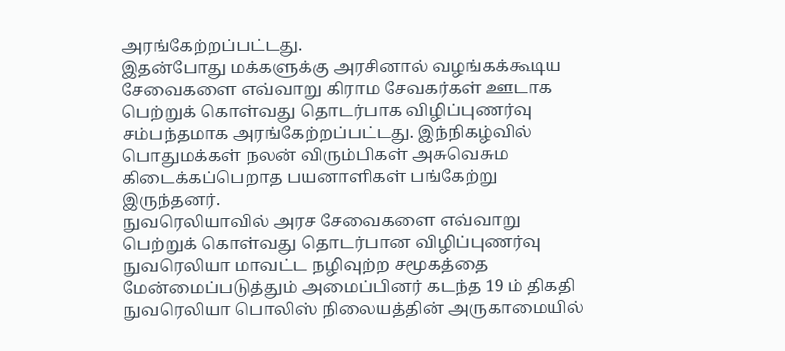அரங்கேற்றப்பட்டது.
இதன்போது மக்களுக்கு அரசினால் வழங்கக்கூடிய சேவைகளை எவ்வாறு கிராம சேவகர்கள் ஊடாக பெற்றுக் கொள்வது தொடர்பாக விழிப்புணர்வு சம்பந்தமாக அரங்கேற்றப்பட்டது. இந்நிகழ்வில் பொதுமக்கள் நலன் விரும்பிகள் அசுவெசும கிடைக்கப்பெறாத பயனாளிகள் பங்கேற்று இருந்தனர்.
நுவரெலியாவில் அரச சேவைகளை எவ்வாறு பெற்றுக் கொள்வது தொடர்பான விழிப்புணர்வு நுவரெலியா மாவட்ட நழிவுற்ற சமூகத்தை மேன்மைப்படுத்தும் அமைப்பினர் கடந்த 19 ம் திகதி நுவரெலியா பொலிஸ் நிலையத்தின் அருகாமையில்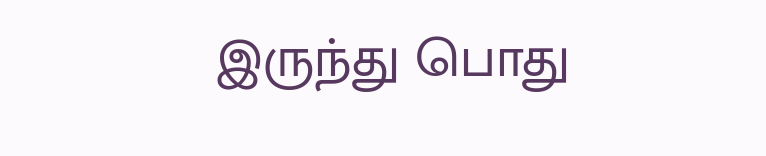இருந்து பொது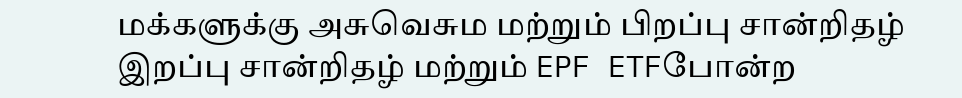மக்களுக்கு அசுவெசும மற்றும் பிறப்பு சான்றிதழ் இறப்பு சான்றிதழ் மற்றும் EPF ETFபோன்ற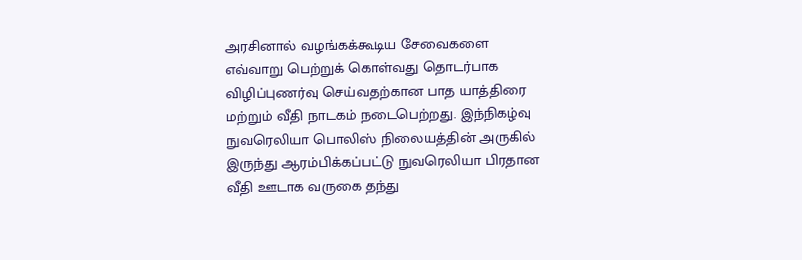அரசினால் வழங்கக்கூடிய சேவைகளை எவ்வாறு பெற்றுக் கொள்வது தொடர்பாக விழிப்புணர்வு செய்வதற்கான பாத யாத்திரை மற்றும் வீதி நாடகம் நடைபெற்றது. இந்நிகழ்வு நுவரெலியா பொலிஸ் நிலையத்தின் அருகில் இருந்து ஆரம்பிக்கப்பட்டு நுவரெலியா பிரதான வீதி ஊடாக வருகை தந்து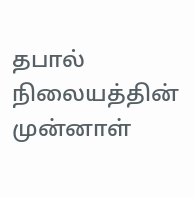தபால் நிலையத்தின் முன்னாள்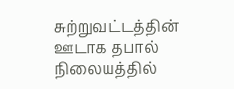சுற்றுவட்டத்தின் ஊடாக தபால் நிலையத்தில்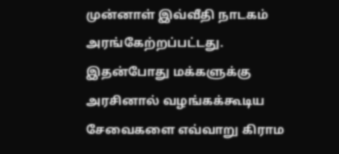முன்னாள் இவ்வீதி நாடகம் அரங்கேற்றப்பட்டது. இதன்போது மக்களுக்கு அரசினால் வழங்கக்கூடிய சேவைகளை எவ்வாறு கிராம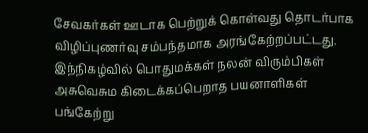சேவகர்கள் ஊடாக பெற்றுக் கொள்வது தொடர்பாக விழிப்புணர்வு சம்பந்தமாக அரங்கேற்றப்பட்டது. இந்நிகழ்வில் பொதுமக்கள் நலன் விரும்பிகள் அசுவெசும கிடைக்கப்பெறாத பயனாளிகள் பங்கேற்று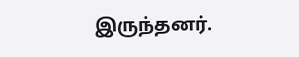இருந்தனர்.